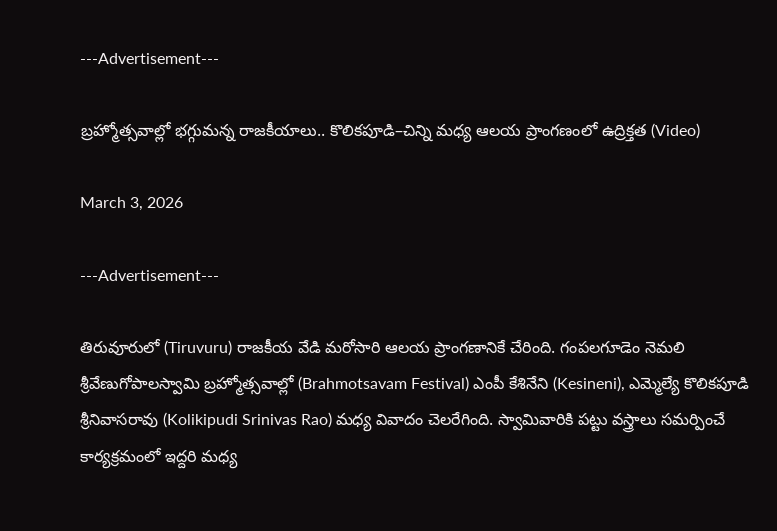---Advertisement---

బ్రహ్మోత్సవాల్లో భగ్గుమన్న రాజకీయాలు.. కొలికపూడి–చిన్ని మధ్య ఆలయ ప్రాంగణంలో ఉద్రిక్తత (Video)

March 3, 2026

---Advertisement---

తిరువూరులో (Tiruvuru) రాజకీయ వేడి మరోసారి ఆలయ ప్రాంగణానికే చేరింది. గంపలగూడెం నెమలి శ్రీవేణుగోపాలస్వామి బ్రహ్మోత్సవాల్లో (Brahmotsavam Festival) ఎంపీ కేశినేని (Kesineni), ఎమ్మెల్యే కొలిక‌పూడి శ్రీ‌నివాస‌రావు (Kolikipudi Srinivas Rao) మధ్య వివాదం చెలరేగింది. స్వామివారికి పట్టు వస్త్రాలు సమర్పించే కార్యక్రమంలో ఇద్దరి మధ్య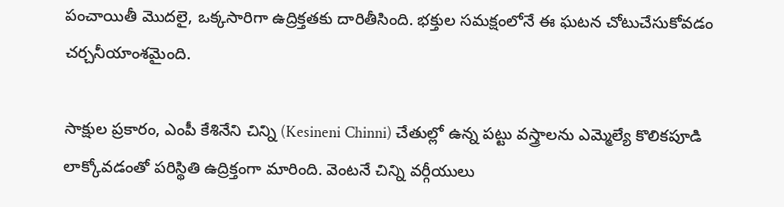పంచాయితీ మొదలై, ఒక్కసారిగా ఉద్రిక్తతకు దారితీసింది. భక్తుల సమక్షంలోనే ఈ ఘటన చోటుచేసుకోవడం చర్చనీయాంశమైంది.

సాక్షుల ప్రకారం, ఎంపీ కేశినేని చిన్ని (Kesineni Chinni) చేతుల్లో ఉన్న పట్టు వస్త్రాలను ఎమ్మెల్యే కొలికపూడి లాక్కోవడంతో పరిస్థితి ఉద్రిక్తంగా మారింది. వెంటనే చిన్ని వర్గీయులు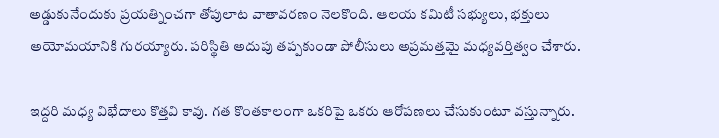అడ్డుకునేందుకు ప్రయత్నించగా తోపులాట వాతావరణం నెలకొంది. ఆలయ కమిటీ సభ్యులు, భక్తులు అయోమయానికి గురయ్యారు. పరిస్థితి అదుపు తప్పకుండా పోలీసులు అప్రమత్తమై మధ్యవర్తిత్వం చేశారు.

ఇద్దరి మధ్య విభేదాలు కొత్తవి కావు. గత కొంతకాలంగా ఒకరిపై ఒకరు ఆరోపణలు చేసుకుంటూ వస్తున్నారు.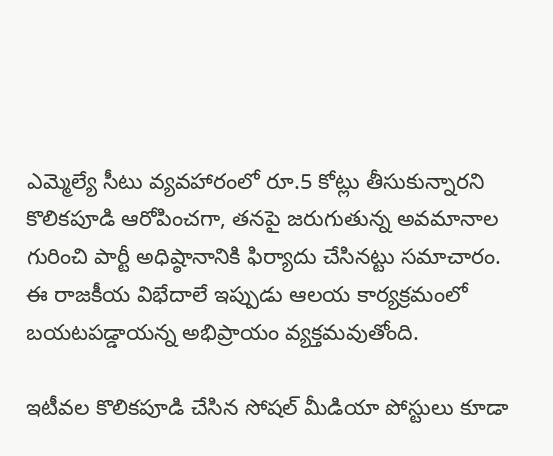ఎమ్మెల్యే సీటు వ్యవహారంలో రూ.5 కోట్లు తీసుకున్నారని కొలికపూడి ఆరోపించగా, తనపై జరుగుతున్న అవమానాల గురించి పార్టీ అధిష్ఠానానికి ఫిర్యాదు చేసినట్టు సమాచారం. ఈ రాజకీయ విభేదాలే ఇప్పుడు ఆలయ కార్యక్రమంలో బయటపడ్డాయన్న అభిప్రాయం వ్యక్తమవుతోంది.

ఇటీవల కొలికపూడి చేసిన సోషల్ మీడియా పోస్టులు కూడా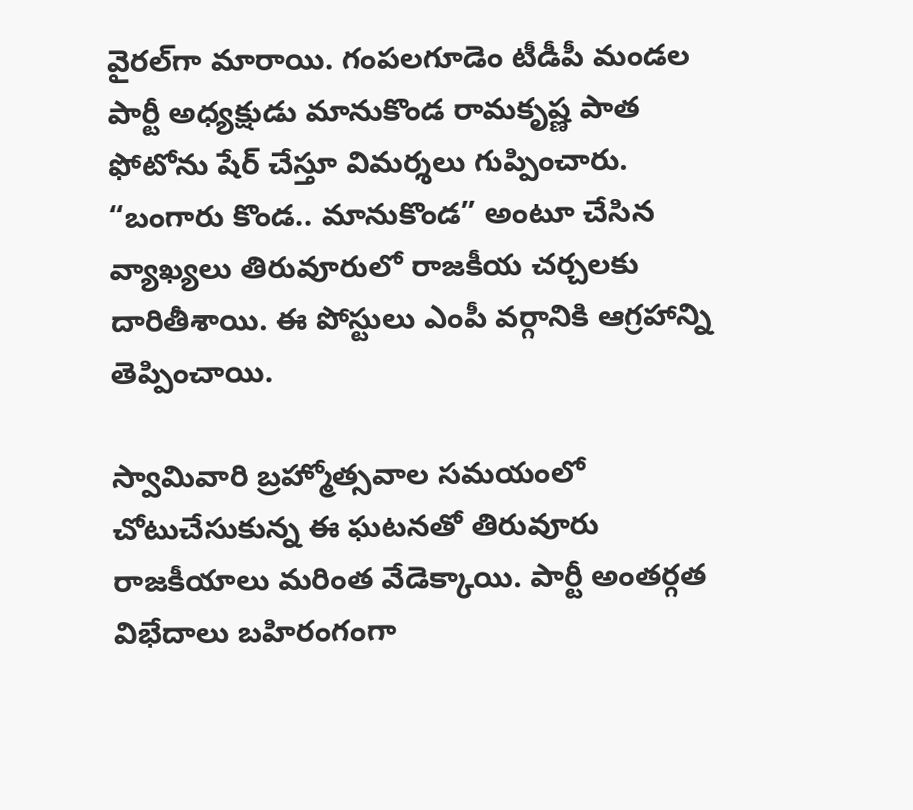వైరల్‌గా మారాయి. గంపలగూడెం టీడీపీ మండల పార్టీ అధ్యక్షుడు మానుకొండ రామకృష్ణ పాత ఫోటోను షేర్ చేస్తూ విమర్శలు గుప్పించారు. “బంగారు కొండ.. మానుకొండ” అంటూ చేసిన వ్యాఖ్యలు తిరువూరులో రాజకీయ చర్చలకు దారితీశాయి. ఈ పోస్టులు ఎంపీ వర్గానికి ఆగ్రహాన్ని తెప్పించాయి.

స్వామివారి బ్రహ్మోత్సవాల సమయంలో చోటుచేసుకున్న ఈ ఘటనతో తిరువూరు రాజకీయాలు మరింత వేడెక్కాయి. పార్టీ అంతర్గత విభేదాలు బహిరంగంగా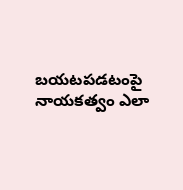బయటపడటంపై నాయకత్వం ఎలా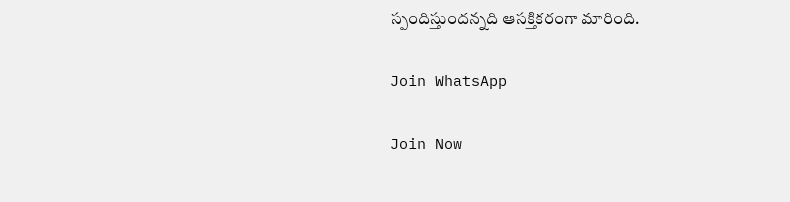స్పందిస్తుందన్నది ఆసక్తికరంగా మారింది.

Join WhatsApp

Join Now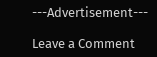---Advertisement---

Leave a Comment